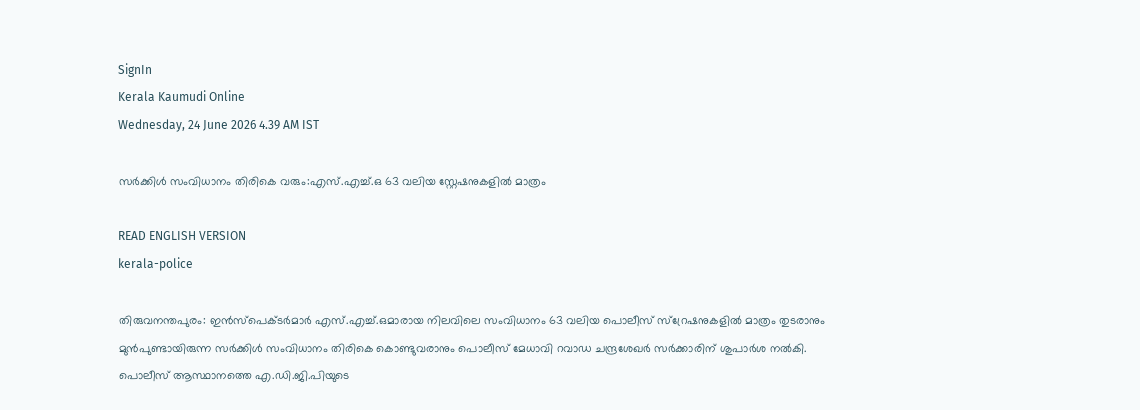SignIn
Kerala Kaumudi Online
Wednesday, 24 June 2026 4.39 AM IST

സർക്കിൾ സംവിധാനം തിരികെ വരും:എസ്.എച്ച്.ഒ 63 വലിയ സ്റ്റേഷനുകളിൽ മാത്രം

READ ENGLISH VERSION
kerala-police

തിരുവനന്തപുരം: ഇൻസ്പെക്ടർമാർ എസ്.എച്ച്.ഒമാരായ നിലവിലെ സംവിധാനം 63 വലിയ പൊലീസ് സ്റ്രേഷനുകളിൽ മാത്രം തുടരാനും മുൻപുണ്ടായിരുന്ന സർക്കിൾ സംവിധാനം തിരികെ കൊണ്ടുവരാനും പൊലീസ് മേധാവി റവാഡ ചന്ദ്രശേഖർ സർക്കാരിന് ശുപാർശ നൽകി. പൊലീസ് ആസ്ഥാനത്തെ എ.ഡി.ജി.പിയുടെ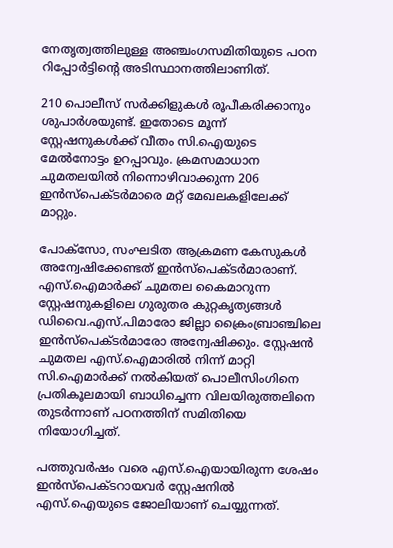നേതൃത്വത്തിലുള്ള അഞ്ചംഗസമിതിയുടെ പഠന റിപ്പോർട്ടിന്റെ അടിസ്ഥാനത്തിലാണിത്.

210 പൊലീസ് സർക്കിളുകൾ രൂപീകരിക്കാനും ശുപാർശയുണ്ട്. ഇതോടെ മൂന്ന് സ്റ്റേഷനുകൾക്ക് വീതം സി.ഐയുടെ മേൽനോട്ടം ഉറപ്പാവും. ക്രമസമാധാന ചുമതലയിൽ നിന്നൊഴിവാക്കുന്ന 206 ഇൻസ്പെക്ടർമാരെ മറ്റ് മേഖലകളിലേക്ക് മാറ്റും.

പോക്സോ, സംഘടിത ആക്രമണ കേസുകൾ അന്വേഷിക്കേണ്ടത് ഇൻസ്പെക്ടർമാരാണ്. എസ്.ഐമാർക്ക് ചുമതല കൈമാറുന്ന സ്റ്റേഷനുകളിലെ ഗുരുതര കുറ്റകൃത്യങ്ങൾ ഡിവൈ.എസ്.പിമാരോ ജില്ലാ ക്രൈംബ്രാഞ്ചിലെ ഇൻസ്പെക്ടർമാരോ അന്വേഷിക്കും. സ്റ്റേഷൻ ചുമതല എസ്.ഐമാരിൽ നിന്ന് മാറ്റി സി.ഐമാർക്ക് നൽകിയത് പൊലീസിംഗിനെ പ്രതികൂലമായി ബാധിച്ചെന്ന വിലയിരുത്തലിനെ തുടർന്നാണ് പഠനത്തിന് സമിതിയെ നിയോഗിച്ചത്.

പത്തുവർഷം വരെ എസ്.ഐയായിരുന്ന ശേഷം ഇൻസ്പെക്ടറായവർ സ്റ്റേഷനിൽ എസ്.ഐയുടെ ജോലിയാണ് ചെയ്യുന്നത്.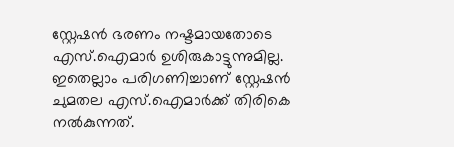സ്റ്റേഷൻ ഭരണം നഷ്ടമായതോടെ എസ്.ഐമാർ ഉശിരുകാട്ടുന്നുമില്ല. ഇതെല്ലാം പരിഗണിച്ചാണ് സ്റ്റേഷൻ ചുമതല എസ്.ഐമാർക്ക് തിരികെ നൽകുന്നത്.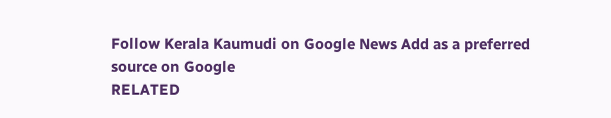Follow Kerala Kaumudi on Google News Add as a preferred source on Google
RELATED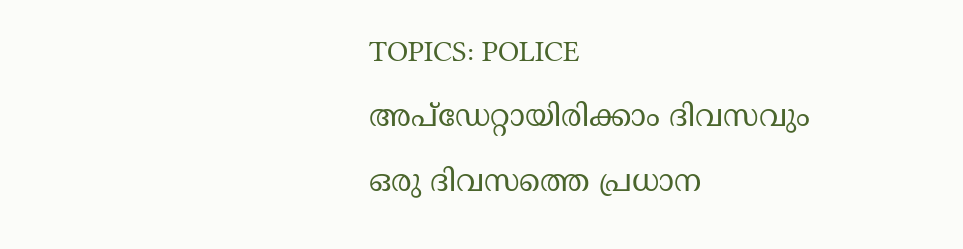TOPICS: POLICE
അപ്ഡേറ്റായിരിക്കാം ദിവസവും
ഒരു ദിവസത്തെ പ്രധാന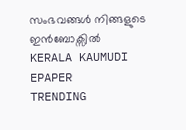സംഭവങ്ങൾ നിങ്ങളുടെ ഇൻബോക്സിൽ
KERALA KAUMUDI EPAPER
TRENDING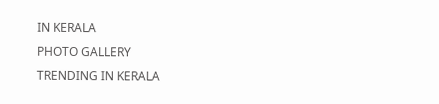IN KERALA
PHOTO GALLERY
TRENDING IN KERALA